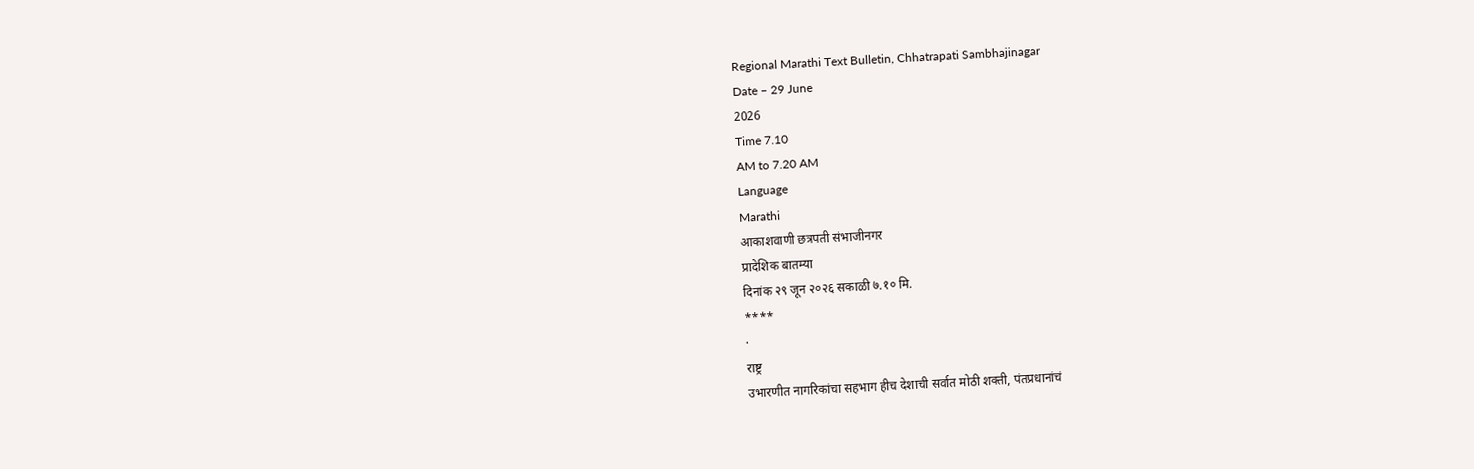Regional Marathi Text Bulletin, Chhatrapati Sambhajinagar
Date – 29 June
2026
Time 7.10
AM to 7.20 AM
Language
Marathi
आकाशवाणी छत्रपती संभाजीनगर
प्रादेशिक बातम्या
दिनांक २९ जून २०२६ सकाळी ७.१० मि.
****
·
राष्ट्र
उभारणीत नागरिकांचा सहभाग हीच देशाची सर्वात मोठी शक्ती, पंतप्रधानांचं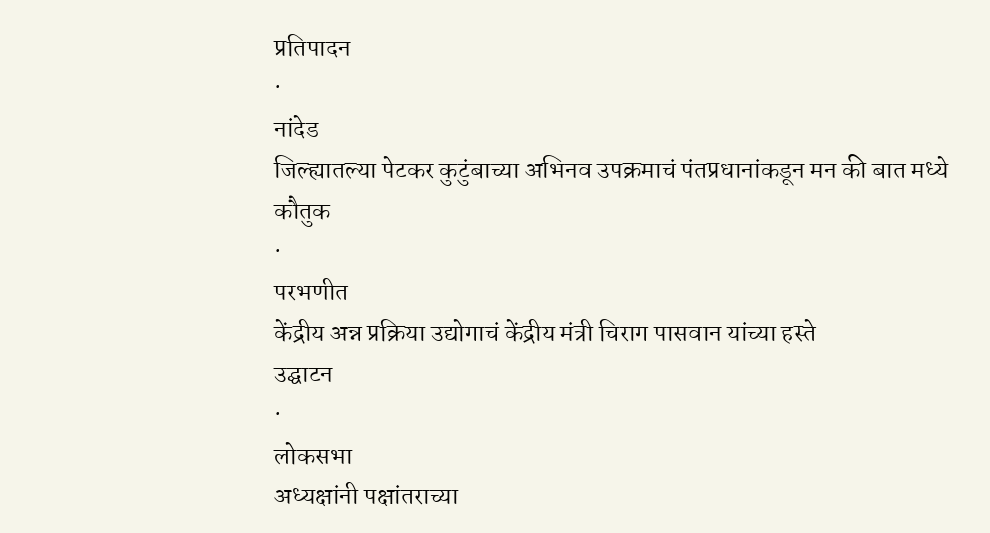प्रतिपादन
·
नांदेड
जिल्ह्यातल्या पेटकर कुटुंबाच्या अभिनव उपक्रमाचं पंतप्रधानांकडून मन की बात मध्ये
कौतुक
·
परभणीत
केंद्रीय अन्न प्रक्रिया उद्योगाचं केंद्रीय मंत्री चिराग पासवान यांच्या हस्ते
उद्घाटन
·
लोकसभा
अध्यक्षांनी पक्षांतराच्या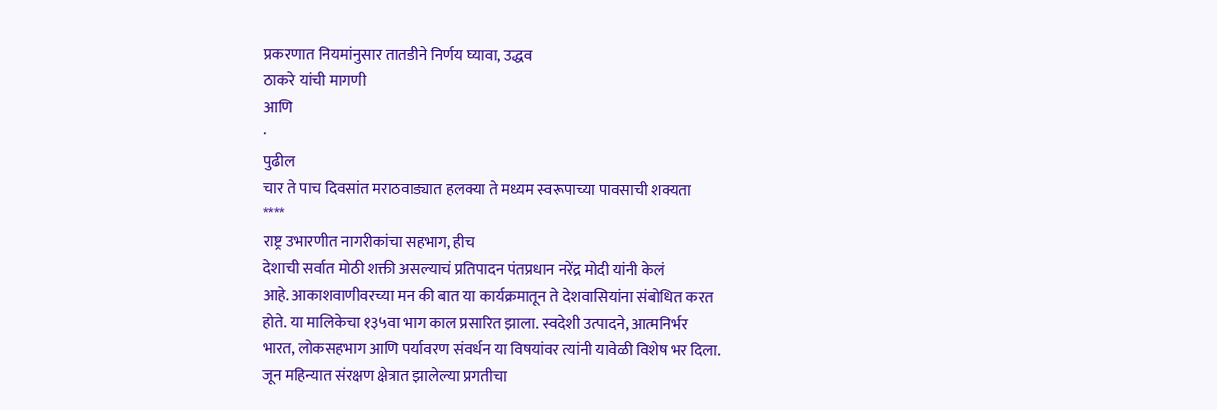प्रकरणात नियमांनुसार तातडीने निर्णय घ्यावा, उद्धव
ठाकरे यांची मागणी
आणि
·
पुढील
चार ते पाच दिवसांत मराठवाड्यात हलक्या ते मध्यम स्वरूपाच्या पावसाची शक्यता
****
राष्ट्र उभारणीत नागरीकांचा सहभाग, हीच
देशाची सर्वात मोठी शक्ती असल्याचं प्रतिपादन पंतप्रधान नरेंद्र मोदी यांनी केलं
आहे. आकाशवाणीवरच्या मन की बात या कार्यक्रमातून ते देशवासियांना संबोधित करत
होते. या मालिकेचा १३५वा भाग काल प्रसारित झाला. स्वदेशी उत्पादने, आत्मनिर्भर
भारत, लोकसहभाग आणि पर्यावरण संवर्धन या विषयांवर त्यांनी यावेळी विशेष भर दिला.
जून महिन्यात संरक्षण क्षेत्रात झालेल्या प्रगतीचा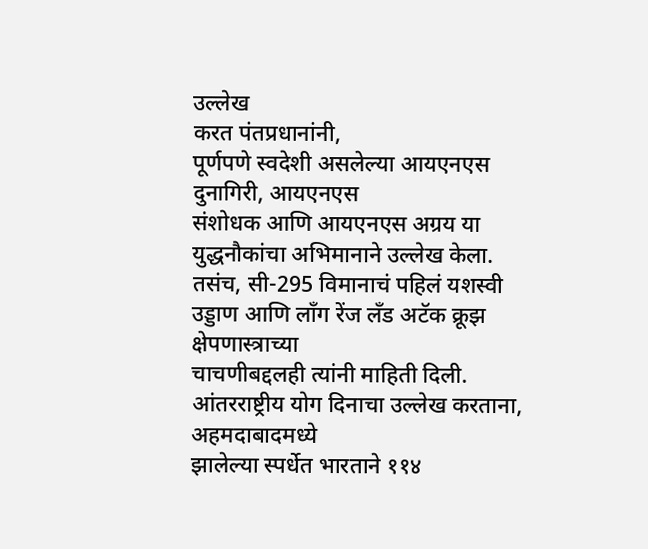उल्लेख
करत पंतप्रधानांनी,
पूर्णपणे स्वदेशी असलेल्या आयएनएस दुनागिरी, आयएनएस
संशोधक आणि आयएनएस अग्रय या युद्धनौकांचा अभिमानाने उल्लेख केला. तसंच, सी-295 विमानाचं पहिलं यशस्वी उड्डाण आणि लाँग रेंज लँड अटॅक क्रूझ क्षेपणास्त्राच्या
चाचणीबद्दलही त्यांनी माहिती दिली.
आंतरराष्ट्रीय योग दिनाचा उल्लेख करताना, अहमदाबादमध्ये
झालेल्या स्पर्धेत भारताने ११४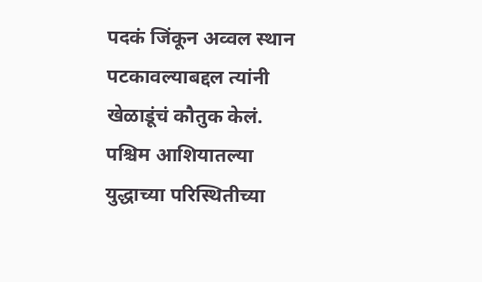पदकं जिंकून अव्वल स्थान पटकावल्याबद्दल त्यांनी
खेळाडूंचं कौतुक केलं.
पश्चिम आशियातल्या युद्धाच्या परिस्थितीच्या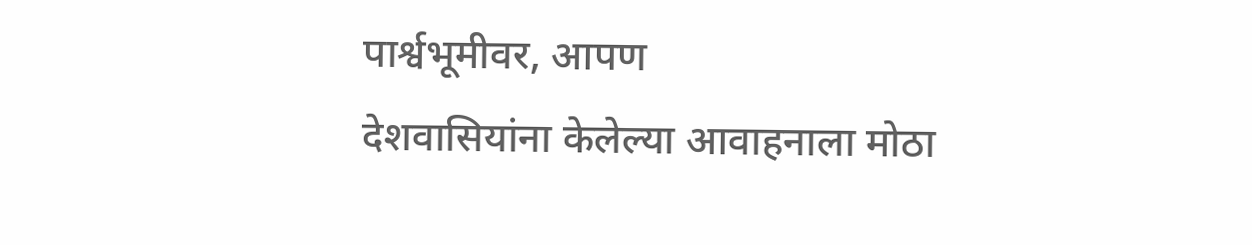पार्श्वभूमीवर, आपण
देशवासियांना केलेल्या आवाहनाला मोठा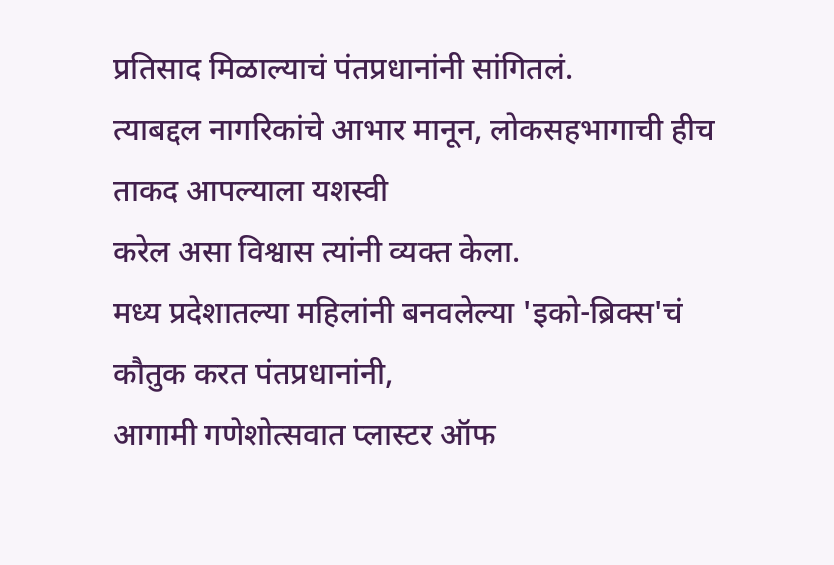प्रतिसाद मिळाल्याचं पंतप्रधानांनी सांगितलं.
त्याबद्दल नागरिकांचे आभार मानून, लोकसहभागाची हीच ताकद आपल्याला यशस्वी
करेल असा विश्वास त्यांनी व्यक्त केला.
मध्य प्रदेशातल्या महिलांनी बनवलेल्या 'इको-ब्रिक्स'चं
कौतुक करत पंतप्रधानांनी,
आगामी गणेशोत्सवात प्लास्टर ऑफ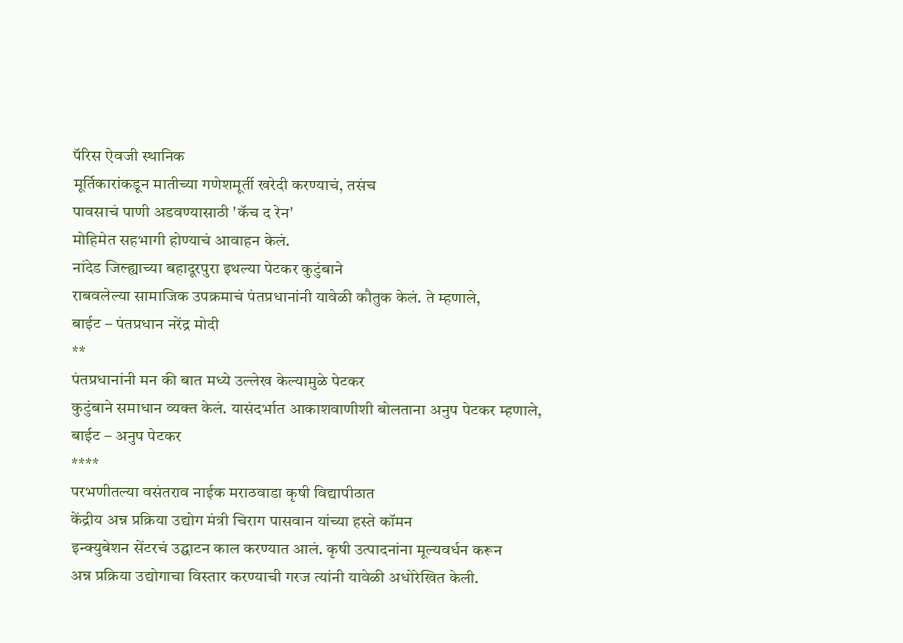पॅरिस ऐवजी स्थानिक
मूर्तिकारांकडून मातीच्या गणेशमूर्ती खरेदी करण्याचं, तसंच
पावसाचं पाणी अडवण्यासाठी 'कॅच द रेन'
मोहिमेत सहभागी होण्याचं आवाहन केलं.
नांदेड जिल्ह्याच्या बहादूरपुरा इथल्या पेटकर कुटुंबाने
राबवलेल्या सामाजिक उपक्रमाचं पंतप्रधानांनी यावेळी कौतुक केलं. ते म्हणाले,
बाईट – पंतप्रधान नरेंद्र मोदी
**
पंतप्रधानांनी मन की बात मध्ये उल्लेख केल्यामुळे पेटकर
कुटुंबाने समाधान व्यक्त केलं. यासंदर्भात आकाशवाणीशी बोलताना अनुप पेटकर म्हणाले,
बाईट – अनुप पेटकर
****
परभणीतल्या वसंतराव नाईक मराठवाडा कृषी विद्यापीठात
केंद्रीय अन्न प्रक्रिया उद्योग मंत्री चिराग पासवान यांच्या हस्ते कॉमन
इन्क्युबेशन सेंटरचं उद्घाटन काल करण्यात आलं. कृषी उत्पादनांना मूल्यवर्धन करून
अन्न प्रक्रिया उद्योगाचा विस्तार करण्याची गरज त्यांनी यावेळी अधोरेखित केली.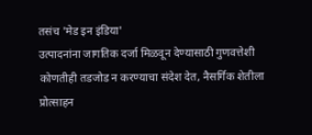तसंच 'मेड इन इंडिया'
उत्पादनांना जागतिक दर्जा मिळवून देण्यासाठी गुणवत्तेशी
कोणतीही तडजोड न करण्याचा संदेश देत, नैसर्गिक शेतीला प्रोत्साहन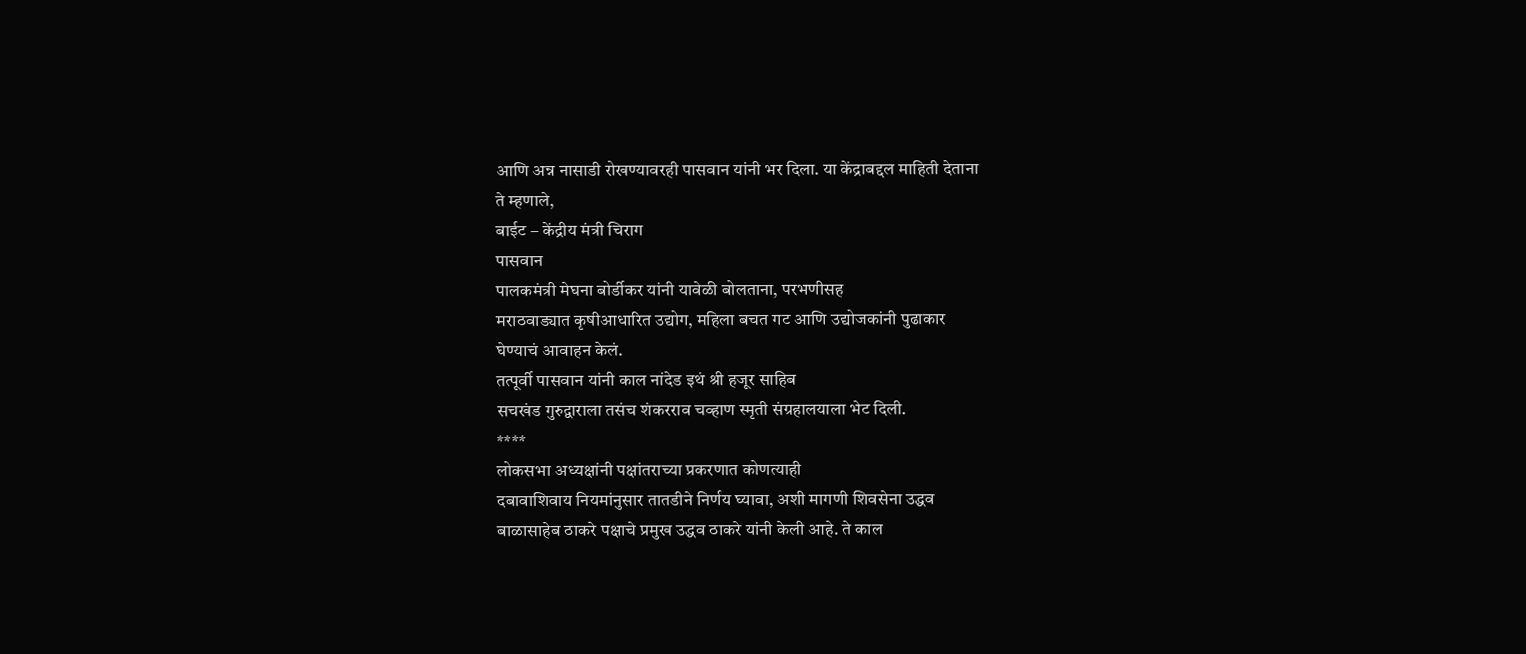आणि अन्न नासाडी रोखण्यावरही पासवान यांनी भर दिला. या केंद्राबद्दल माहिती देताना
ते म्हणाले,
बाईट – केंद्रीय मंत्री चिराग
पासवान
पालकमंत्री मेघना बोर्डीकर यांनी यावेळी बोलताना, परभणीसह
मराठवाड्यात कृषीआधारित उद्योग, महिला बचत गट आणि उद्योजकांनी पुढाकार
घेण्याचं आवाहन केलं.
तत्पूर्वी पासवान यांनी काल नांदेड इथं श्री हजूर साहिब
सचखंड गुरुद्वाराला तसंच शंकरराव चव्हाण स्मृती संग्रहालयाला भेट दिली.
****
लोकसभा अध्यक्षांनी पक्षांतराच्या प्रकरणात कोणत्याही
दबावाशिवाय नियमांनुसार तातडीने निर्णय घ्यावा, अशी मागणी शिवसेना उद्धव
बाळासाहेब ठाकरे पक्षाचे प्रमुख उद्धव ठाकरे यांनी केली आहे. ते काल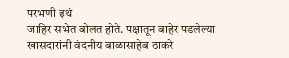परभणी इथं
जाहिर सभेत बोलत होते. पक्षातून बाहेर पडलेल्या खासदारांनी वंदनीय बाळासाहेब ठाकरे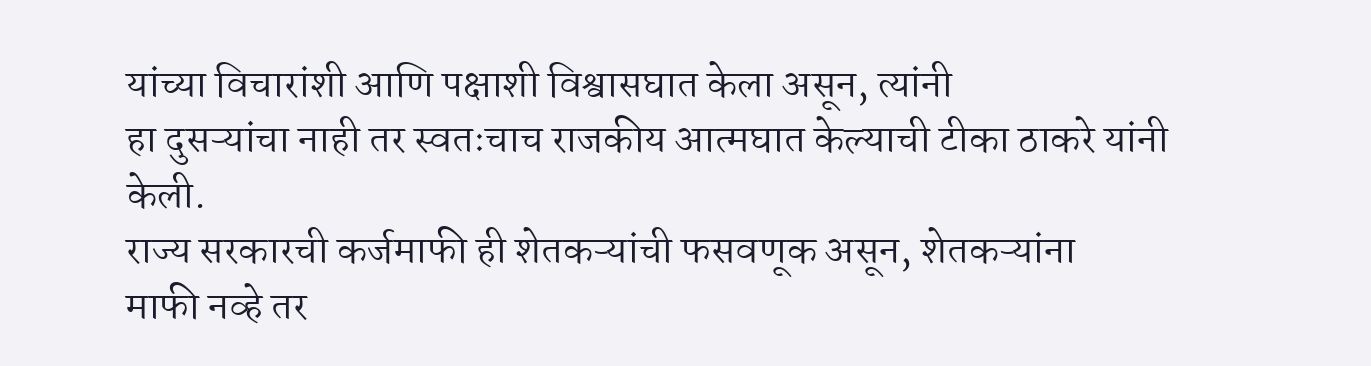यांच्या विचारांशी आणि पक्षाशी विश्वासघात केला असून, त्यांनी
हा दुसऱ्यांचा नाही तर स्वतःचाच राजकीय आत्मघात केल्याची टीका ठाकरे यांनी केली.
राज्य सरकारची कर्जमाफी ही शेतकऱ्यांची फसवणूक असून, शेतकऱ्यांना
माफी नव्हे तर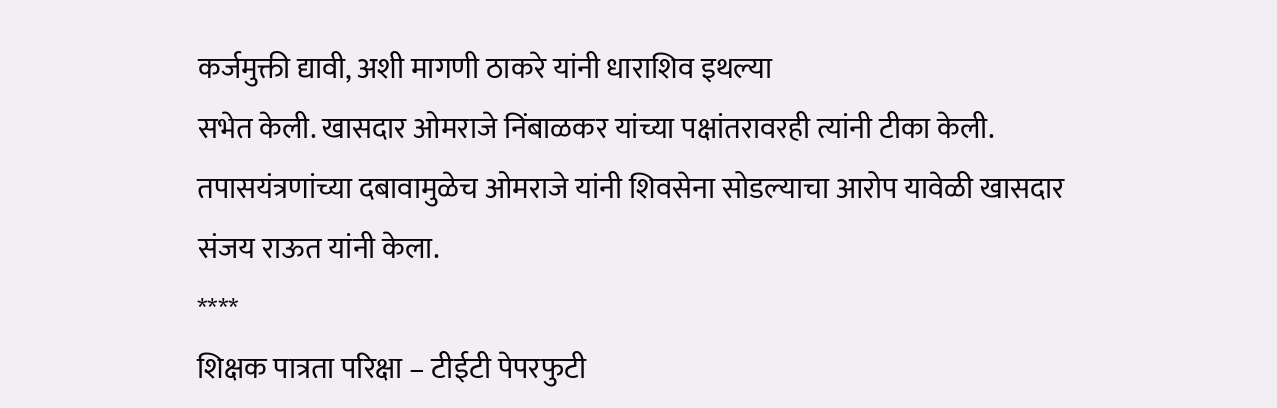कर्जमुक्ती द्यावी, अशी मागणी ठाकरे यांनी धाराशिव इथल्या
सभेत केली. खासदार ओमराजे निंबाळकर यांच्या पक्षांतरावरही त्यांनी टीका केली.
तपासयंत्रणांच्या दबावामुळेच ओमराजे यांनी शिवसेना सोडल्याचा आरोप यावेळी खासदार
संजय राऊत यांनी केला.
****
शिक्षक पात्रता परिक्षा – टीईटी पेपरफुटी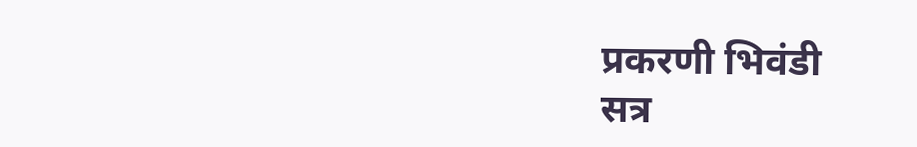प्रकरणी भिवंडी
सत्र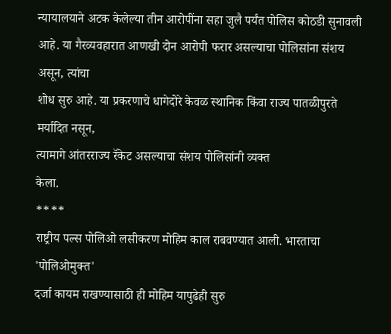न्यायालयाने अटक केलेल्या तीन आरोपींना सहा जुलै पर्यंत पोलिस कोठडी सुनावली
आहे. या गैरव्यवहारात आणखी दोन आरोपी फरार असल्याचा पोलिसांना संशय असून, त्यांचा
शोध सुरु आहे. या प्रकरणाचे धागेदोरे केवळ स्थानिक किंवा राज्य पातळीपुरते
मर्यादित नसून,
त्यामागे आंतरराज्य रॅकेट असल्याचा संशय पोलिसांनी व्यक्त
केला.
****
राष्ट्रीय पल्स पोलिओ लसीकरण मोहिम काल राबवण्यात आली. भारताचा
'पोलिओमुक्त'
दर्जा कायम राखण्यासाठी ही मोहिम यापुढेही सुरु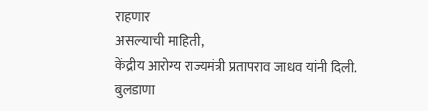राहणार
असल्याची माहिती,
केंद्रीय आरोग्य राज्यमंत्री प्रतापराव जाधव यांनी दिली.
बुलडाणा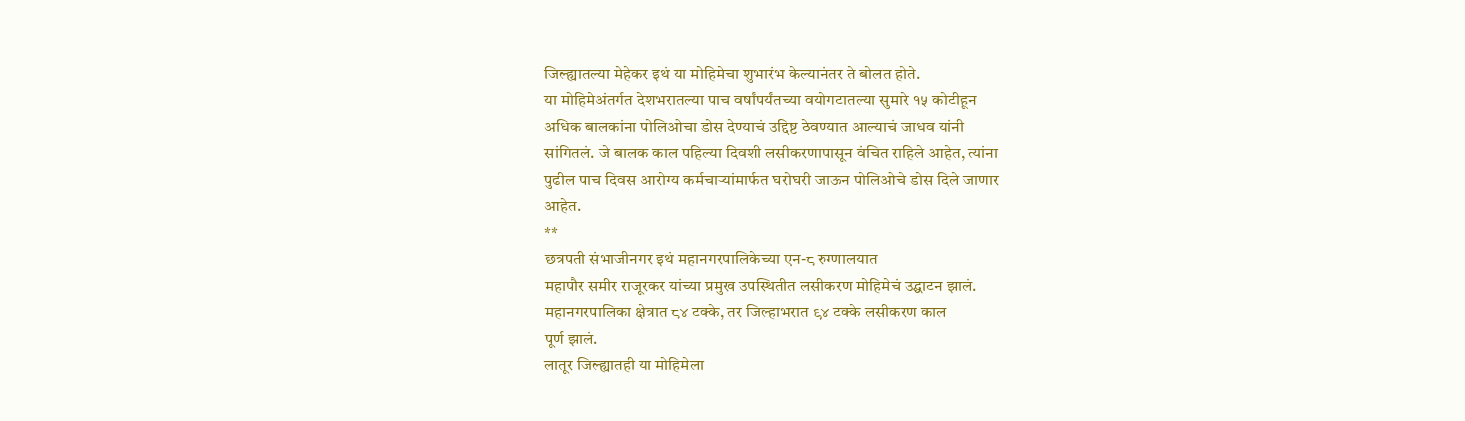जिल्ह्यातल्या मेहेकर इथं या मोहिमेचा शुभारंभ केल्यानंतर ते बोलत होते.
या मोहिमेअंतर्गत देशभरातल्या पाच वर्षांपर्यंतच्या वयोगटातल्या सुमारे १५ कोटीहून
अधिक बालकांना पोलिओचा डोस देण्याचं उद्दिष्ट ठेवण्यात आल्याचं जाधव यांनी
सांगितलं. जे बालक काल पहिल्या दिवशी लसीकरणापासून वंचित राहिले आहेत, त्यांना
पुढील पाच दिवस आरोग्य कर्मचाऱ्यांमार्फत घरोघरी जाऊन पोलिओचे डोस दिले जाणार
आहेत.
**
छत्रपती संभाजीनगर इथं महानगरपालिकेच्या एन-८ रुग्णालयात
महापौर समीर राजूरकर यांच्या प्रमुख उपस्थितीत लसीकरण मोहिमेचं उद्घाटन झालं.
महानगरपालिका क्षेत्रात ८४ टक्के, तर जिल्हाभरात ९४ टक्के लसीकरण काल
पूर्ण झालं.
लातूर जिल्ह्यातही या मोहिमेला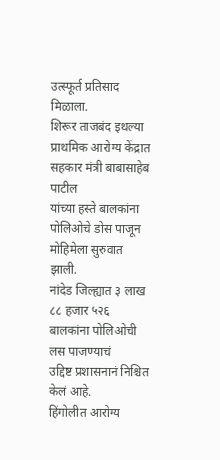उत्स्फूर्त प्रतिसाद मिळाला.
शिरूर ताजबंद इथल्या प्राथमिक आरोग्य केंद्रात सहकार मंत्री बाबासाहेब पाटील
यांच्या हस्ते बालकांना पोलिओचे डोस पाजून मोहिमेला सुरुवात झाली.
नांदेड जिल्ह्यात ३ लाख ८८ हजार ५२६ बालकांना पोलिओची लस पाजण्याचं
उद्दिष्ट प्रशासनानं निश्चित केलं आहे.
हिंगोलीत आरोग्य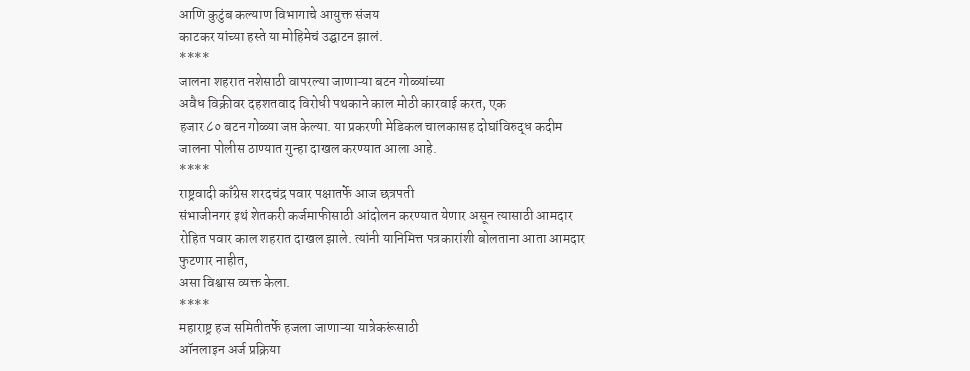आणि कुटुंब कल्याण विभागाचे आयुक्त संजय
काटकर यांच्या हस्ते या मोहिमेचं उद्घाटन झालं.
****
जालना शहरात नशेसाठी वापरल्या जाणाऱ्या बटन गोळ्यांच्या
अवैध विक्रीवर दहशतवाद विरोधी पथकाने काल मोठी कारवाई करत, एक
हजार ८० बटन गोळ्या जप्त केल्या. या प्रकरणी मेडिकल चालकासह दोघांविरुद्ध कदीम
जालना पोलीस ठाण्यात गुन्हा दाखल करण्यात आला आहे.
****
राष्ट्रवादी काँग्रेस शरदचंद्र पवार पक्षातर्फे आज छत्रपती
संभाजीनगर इथं शेतकरी कर्जमाफीसाठी आंदोलन करण्यात येणार असून त्यासाठी आमदार
रोहित पवार काल शहरात दाखल झाले. त्यांनी यानिमित्त पत्रकारांशी बोलताना आता आमदार
फुटणार नाहीत,
असा विश्वास व्यक्त केला.
****
महाराष्ट्र हज समितीतर्फे हजला जाणाऱ्या यात्रेकरूंसाठी
ऑनलाइन अर्ज प्रक्रिया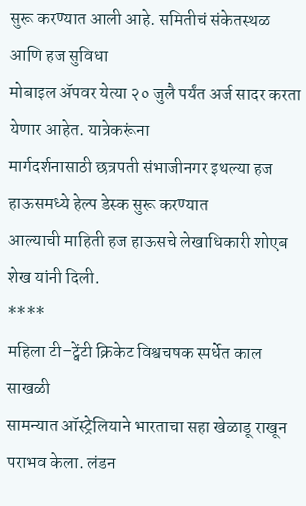सुरू करण्यात आली आहे. समितीचं संकेतस्थळ आणि हज सुविधा
मोबाइल ॲपवर येत्या २० जुलै पर्यंत अर्ज सादर करता येणार आहेत. यात्रेकरूंना
मार्गदर्शनासाठी छत्रपती संभाजीनगर इथल्या हज हाऊसमध्ये हेल्प डेस्क सुरू करण्यात
आल्याची माहिती हज हाऊसचे लेखाधिकारी शोएब शेख यांनी दिली.
****
महिला टी–ट्वेंटी क्रिकेट विश्वचषक स्पर्धेत काल साखळी
सामन्यात ऑस्ट्रेलियाने भारताचा सहा खेळाडू राखून पराभव केला. लंडन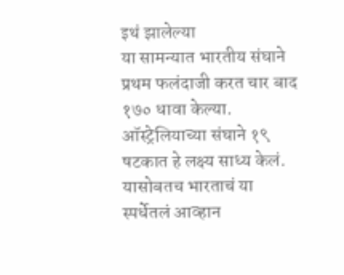इथं झालेल्या
या सामन्यात भारतीय संघाने प्रथम फलंदाजी करत चार बाद १७० धावा केल्या.
ऑस्ट्रेलियाच्या संघाने १९ षटकात हे लक्ष्य साध्य केलं. यासोबतच भारताचं या
स्पर्धेतलं आव्हान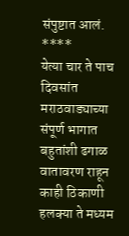संपुष्टात आलं.
****
येत्या चार ते पाच दिवसांत मराठवाड्याच्या संपूर्ण भागात
बहुतांशी ढगाळ वातावरण राहून काही ठिकाणी हलक्या ते मध्यम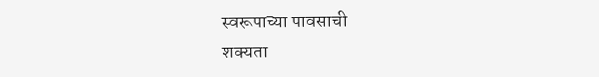स्वरूपाच्या पावसाची
शक्यता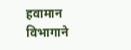हवामान विभागाने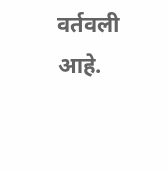वर्तवली आहे.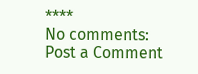****
No comments:
Post a Comment